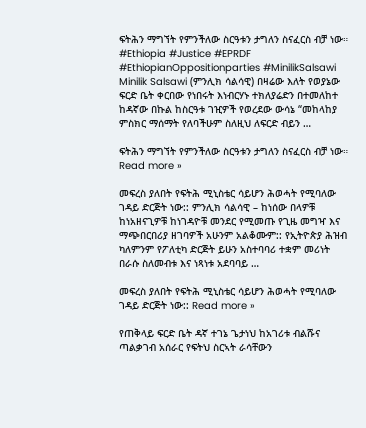ፍትሕን ማግኘት የምንችለው ስርዓቱን ታግለን ስናፈርስ ብቻ ነው። #Ethiopia #Justice #EPRDF #EthiopianOppositionparties #MinilikSalsawi Minilik Salsawi (ምንሊክ ሳልሳዊ) በዛሬው እለት የወያኔው ፍርድ ቤት ቀርበው የነበሩት እነብርሃኑ ተክለያሬድን በተመለከተ ከዳኛው በኩል ከስርዓቱ ገዢዎች የወረደው ውሳኔ “መከላከያ ምስክር ማሰማት የለባችሁም ስለዚህ ለፍርድ ብይን …

ፍትሕን ማግኘት የምንችለው ስርዓቱን ታግለን ስናፈርስ ብቻ ነው። Read more »

መፍረስ ያለበት የፍትሕ ሚኒስቴር ሳይሆን ሕወሓት የሚባለው ገዳይ ድርጅት ነው:: ምንሊክ ሳልሳዊ – ከነሰው በላዎቹ ከነአዘናጊዎቹ ከነገዳዮቹ መንደር የሚመጡ የጊዜ መግዣ እና ማጭበርበሪያ ዘገባዎች አሁንም አልቆሙም:: የኢትዮጵያ ሕዝብ ካለምንም የፖለቲካ ድርጅት ይሁን አስተባባሪ ተቋም መሪነት በራሱ ስለመብቱ እና ነጻነቱ አደባባይ …

መፍረስ ያለበት የፍትሕ ሚኒስቴር ሳይሆን ሕወሓት የሚባለው ገዳይ ድርጅት ነው:: Read more »

የጠቅላይ ፍርድ ቤት ዳኛ ተገኔ ጌታነህ ከአገሪቱ ብልሹና ጣልቃገብ አሰራር የፍትህ ስርኣት ራሳቸውን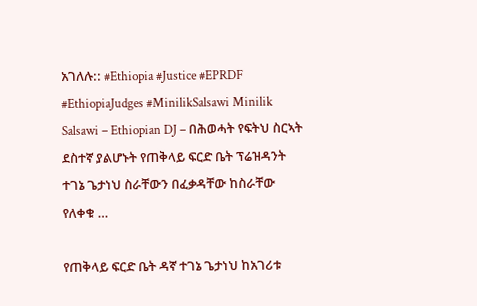አገለሉ:: #Ethiopia #Justice #EPRDF #EthiopiaJudges #MinilikSalsawi Minilik Salsawi – Ethiopian DJ – በሕወሓት የፍትህ ስርኣት ደስተኛ ያልሆኑት የጠቅላይ ፍርድ ቤት ፕሬዝዳንት ተገኔ ጌታነህ ስራቸውን በፈቃዳቸው ከስራቸው የለቀቁ …

የጠቅላይ ፍርድ ቤት ዳኛ ተገኔ ጌታነህ ከአገሪቱ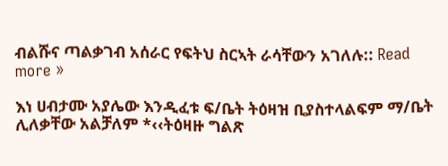ብልሹና ጣልቃገብ አሰራር የፍትህ ስርኣት ራሳቸውን አገለሉ:: Read more »

እነ ሀብታሙ አያሌው እንዲፈቱ ፍ/ቤት ትዕዛዝ ቢያስተላልፍም ማ/ቤት ሊለቃቸው አልቻለም *‹‹ትዕዛዙ ግልጽ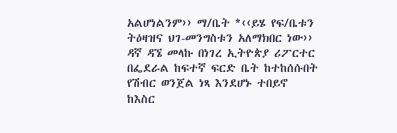አልሆነልንም›› ማ/ቤት *‹‹ይሄ የፍ/ቤቱን ትዕዛዝና ህገ-መንግስቱን አለማክበር ነው›› ዳኛ ዳኜ መላኩ በነገረ ኢትዮጵያ ሪፖርተር በፌደራል ከፍተኛ ፍርድ ቤት ከተከሰሱበት የሽብር ወንጀል ነጻ እንደሆኑ ተበይኖ ከእስር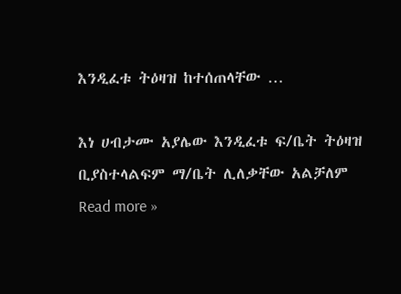እንዲፈቱ ትዕዛዝ ከተሰጠላቸው …

እነ ሀብታሙ አያሌው እንዲፈቱ ፍ/ቤት ትዕዛዝ ቢያስተላልፍም ማ/ቤት ሊለቃቸው አልቻለም Read more »